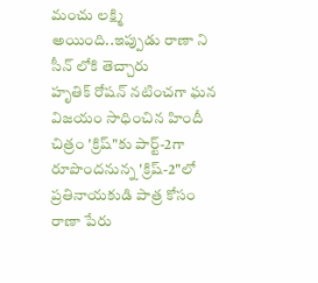మంచు లక్ష్మి అయింది..ఇప్పుడు రాణా ని సీన్ లోకి తెచ్చారు
హృతిక్ రోషన్ నటించగా ఘన విజయం సాధించిన హిందీ చిత్రం 'క్రిష్"కు పార్ట్-2గా రూపొందనున్న 'క్రిష్-2"లో ప్రతినాయకుడి పాత్ర కోసం రాణా పేరు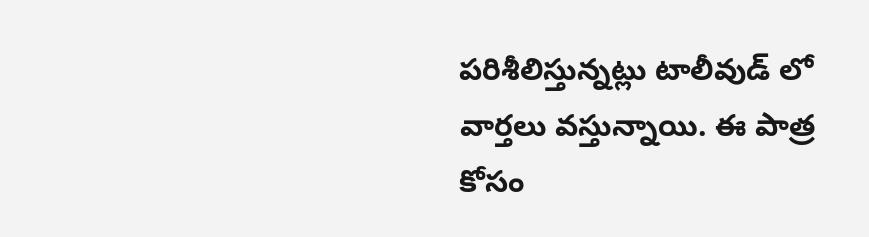పరిశీలిస్తున్నట్లు టాలీవుడ్ లో వార్తలు వస్తున్నాయి. ఈ పాత్ర కోసం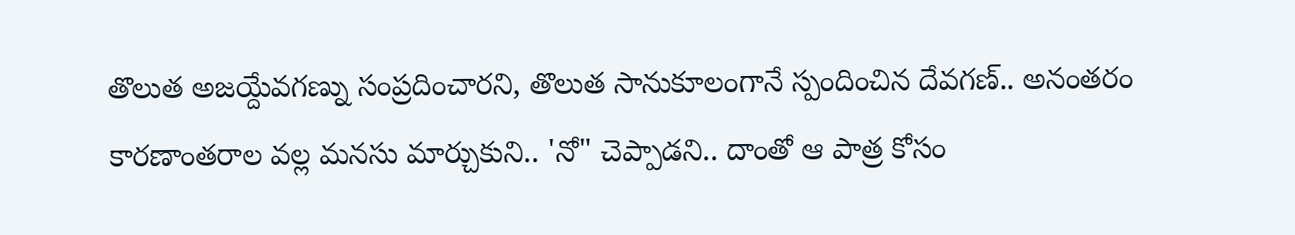తొలుత అజయ్దేవగణ్ను సంప్రదించారని, తొలుత సానుకూలంగానే స్పందించిన దేవగణ్.. అనంతరం కారణాంతరాల వల్ల మనసు మార్చుకుని.. 'నో" చెప్పాడని.. దాంతో ఆ పాత్ర కోసం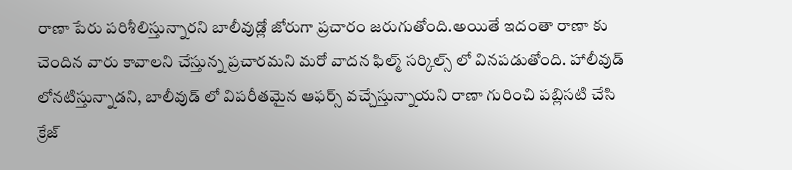రాణా పేరు పరిశీలిస్తున్నారని బాలీవుడ్లో జోరుగా ప్రచారం జరుగుతోంది.అయితే ఇదంతా రాణా కు చెందిన వారు కావాలని చేస్తున్న ప్రచారమని మరో వాదన ఫిల్మ్ సర్కిల్స్ లో వినపడుతోంది. హాలీవుడ్ లోనటిస్తున్నాడని, బాలీవుడ్ లో విపరీతమైన ఆఫర్స్ వచ్చేస్తున్నాయని రాణా గురించి పబ్లిసటి చేసి క్రేజ్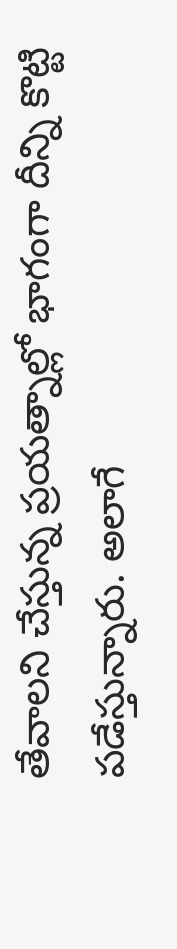తేవాలని చేస్తున్న ప్రయత్నాల్లో భాగంగా దీన్ని కొట్టి పడేస్తున్నారు. అలాగే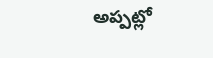అప్పట్లో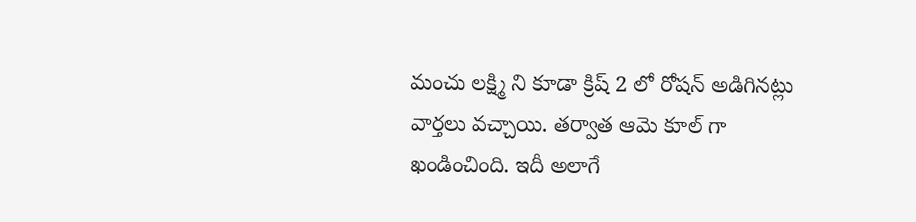మంచు లక్ష్మి ని కూడా క్రిష్ 2 లో రోషన్ అడిగినట్లు వార్తలు వచ్చాయి. తర్వాత ఆమె కూల్ గా ఖండించింది. ఇదీ అలాగే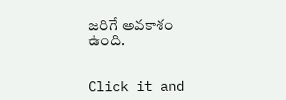జరిగే అవకాశం ఉంది.


Click it and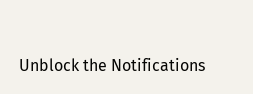Unblock the Notifications